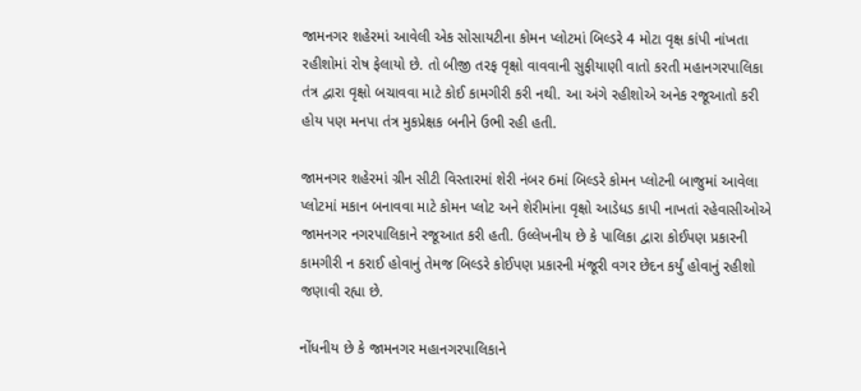જામનગર શહેરમાં આવેલી એક સોસાયટીના કોમન પ્લોટમાં બિલ્ડરે 4 મોટા વૃક્ષ કાંપી નાંખતા રહીશોમાં રોષ ફેલાયો છે. તો બીજી તરફ વૃક્ષો વાવવાની સુફીયાણી વાતો કરતી મહાનગરપાલિકા તંત્ર દ્વારા વૃક્ષો બચાવવા માટે કોઈ કામગીરી કરી નથી. આ અંગે રહીશોએ અનેક રજૂઆતો કરી હોય પણ મનપા તંત્ર મુકપ્રેક્ષક બનીને ઉભી રહી હતી.

જામનગર શહેરમાં ગ્રીન સીટી વિસ્તારમાં શેરી નંબર 6માં બિલ્ડરે કોમન પ્લોટની બાજુમાં આવેલા પ્લોટમાં મકાન બનાવવા માટે કોમન પ્લોટ અને શેરીમાંના વૃક્ષો આડેધડ કાપી નાખતાં રહેવાસીઓએ જામનગર નગરપાલિકાને રજૂઆત કરી હતી. ઉલ્લેખનીય છે કે પાલિકા દ્વારા કોઈપણ પ્રકારની કામગીરી ન કરાઈ હોવાનું તેમજ બિલ્ડરે કોઈપણ પ્રકારની મંજૂરી વગર છેદન કર્યું હોવાનું રહીશો જણાવી રહ્યા છે.

નોંધનીય છે કે જામનગર મહાનગરપાલિકાને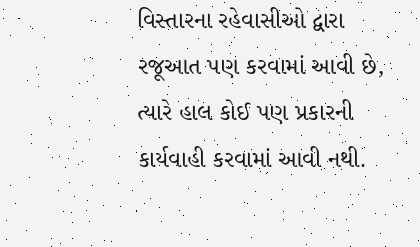વિસ્તારના રહેવાસીઓ દ્વારા રજૂઆત પણ કરવામાં આવી છે, ત્યારે હાલ કોઈ પણ પ્રકારની કાર્યવાહી કરવામાં આવી નથી.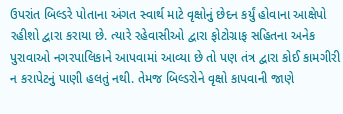ઉપરાંત બિલ્ડરે પોતાના અંગત સ્વાર્થ માટે વૃક્ષોનું છેદન કર્યું હોવાના આક્ષેપો રહીશો દ્વારા કરાયા છે. ત્યારે રહેવાસીઓ દ્વારા ફોટોગ્રાફ સહિતના અનેક પુરાવાઓ નગરપાલિકાને આપવામાં આવ્યા છે તો પણ તંત્ર દ્વારા કોઈ કામગીરી ન કરાપેટનું પાણી હલતું નથી. તેમજ બિલ્ડરોને વૃક્ષો કાપવાની જાણે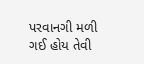પરવાનગી મળી ગઈ હોય તેવી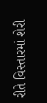રીતે વિસ્તારમાં શેરી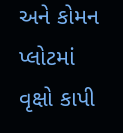અને કોમન પ્લોટમાં વૃક્ષો કાપી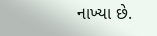નાખ્યા છે.